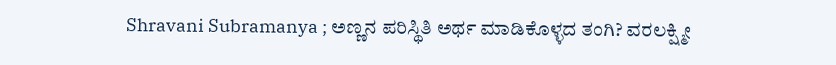Shravani Subramanya ; ಅಣ್ಣನ ಪರಿಸ್ಥಿತಿ ಅರ್ಥ ಮಾಡಿಕೊಳ್ಳದ ತಂಗಿ? ವರಲಕ್ಷ್ಮೀ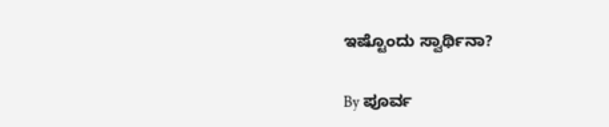ಇಷ್ಟೊಂದು ಸ್ವಾರ್ಥಿನಾ?

By ಪೂರ್ವ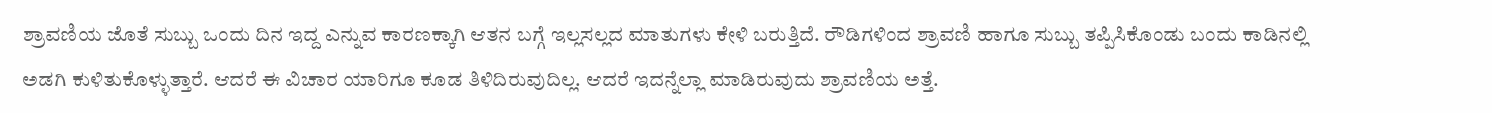ಶ್ರಾವಣಿಯ ಜೊತೆ ಸುಬ್ಬು ಒಂದು ದಿನ ಇದ್ದ ಎನ್ನುವ ಕಾರಣಕ್ಕಾಗಿ ಆತನ ಬಗ್ಗೆ ಇಲ್ಲಸಲ್ಲದ ಮಾತುಗಳು ಕೇಳಿ ಬರುತ್ತಿದೆ. ರೌಡಿಗಳಿಂದ ಶ್ರಾವಣಿ ಹಾಗೂ ಸುಬ್ಬು ತಪ್ಪಿಸಿಕೊಂಡು ಬಂದು ಕಾಡಿನಲ್ಲಿ ಅಡಗಿ ಕುಳಿತುಕೊಳ್ಳುತ್ತಾರೆ. ಆದರೆ ಈ ವಿಚಾರ ಯಾರಿಗೂ ಕೂಡ ತಿಳಿದಿರುವುದಿಲ್ಲ. ಆದರೆ ಇದನ್ನೆಲ್ಲಾ ಮಾಡಿರುವುದು ಶ್ರಾವಣಿಯ ಅತ್ತೆ.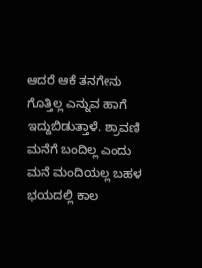ಆದರೆ ಆಕೆ ತನಗೇನು ಗೊತ್ತಿಲ್ಲ ಎನ್ನುವ ಹಾಗೆ ಇದ್ದುಬಿಡುತ್ತಾಳೆ. ಶ್ರಾವಣಿ ಮನೆಗೆ ಬಂದಿಲ್ಲ ಎಂದು ಮನೆ ಮಂದಿಯಲ್ಲ ಬಹಳ ಭಯದಲ್ಲಿ ಕಾಲ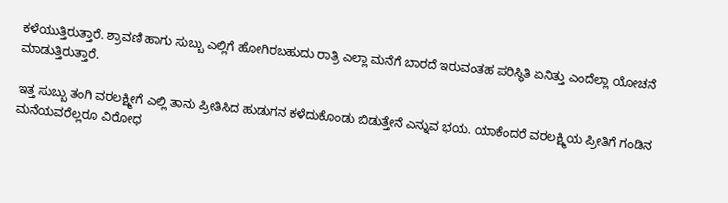ಕಳೆಯುತ್ತಿರುತ್ತಾರೆ. ಶ್ರಾವಣಿ ಹಾಗು ಸುಬ್ಬು ಎಲ್ಲಿಗೆ ಹೋಗಿರಬಹುದು ರಾತ್ರಿ ಎಲ್ಲಾ ಮನೆಗೆ ಬಾರದೆ ಇರುವಂತಹ ಪರಿಸ್ಥಿತಿ ಏನಿತ್ತು ಎಂದೆಲ್ಲಾ ಯೋಚನೆ ಮಾಡುತ್ತಿರುತ್ತಾರೆ.

ಇತ್ತ ಸುಬ್ಬು ತಂಗಿ ವರಲಕ್ಷ್ಮೀಗೆ ಎಲ್ಲಿ ತಾನು ಪ್ರೀತಿಸಿದ ಹುಡುಗನ ಕಳೆದುಕೊಂಡು ಬಿಡುತ್ತೇನೆ ಎನ್ನುವ ಭಯ. ಯಾಕೆಂದರೆ ವರಲಕ್ಷ್ಮಿಯ ಪ್ರೀತಿಗೆ ಗಂಡಿನ ಮನೆಯವರೆಲ್ಲರೂ ವಿರೋಧ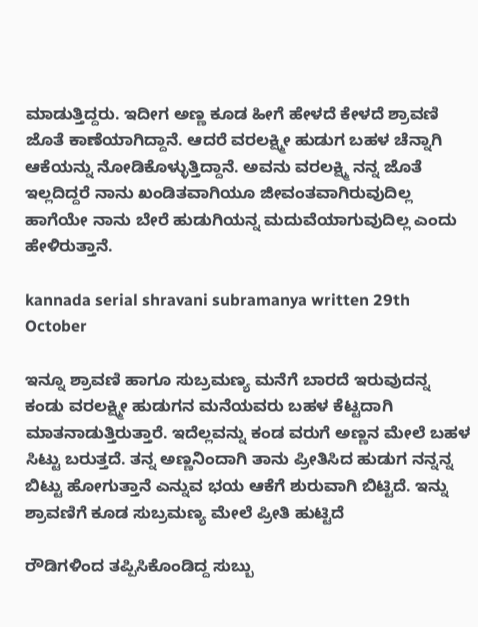ಮಾಡುತ್ತಿದ್ದರು. ಇದೀಗ ಅಣ್ಣ ಕೂಡ ಹೀಗೆ ಹೇಳದೆ ಕೇಳದೆ ಶ್ರಾವಣಿ ಜೊತೆ ಕಾಣೆಯಾಗಿದ್ದಾನೆ. ಆದರೆ ವರಲಕ್ಷ್ಮೀ ಹುಡುಗ ಬಹಳ ಚೆನ್ನಾಗಿ ಆಕೆಯನ್ನು ನೋಡಿಕೊಳ್ಳುತ್ತಿದ್ದಾನೆ. ಅವನು ವರಲಕ್ಷ್ಮಿ ನನ್ನ ಜೊತೆ ಇಲ್ಲದಿದ್ದರೆ ನಾನು ಖಂಡಿತವಾಗಿಯೂ ಜೀವಂತವಾಗಿರುವುದಿಲ್ಲ ಹಾಗೆಯೇ ನಾನು ಬೇರೆ ಹುಡುಗಿಯನ್ನ ಮದುವೆಯಾಗುವುದಿಲ್ಲ ಎಂದು ಹೇಳಿರುತ್ತಾನೆ.

kannada serial shravani subramanya written 29th October

ಇನ್ನೂ ಶ್ರಾವಣಿ ಹಾಗೂ ಸುಬ್ರಮಣ್ಯ ಮನೆಗೆ ಬಾರದೆ ಇರುವುದನ್ನ ಕಂಡು ವರಲಕ್ಷ್ಮೀ ಹುಡುಗನ ಮನೆಯವರು ಬಹಳ ಕೆಟ್ಟದಾಗಿ ಮಾತನಾಡುತ್ತಿರುತ್ತಾರೆ. ಇದೆಲ್ಲವನ್ನು ಕಂಡ ವರುಗೆ ಅಣ್ಣನ ಮೇಲೆ ಬಹಳ ಸಿಟ್ಟು ಬರುತ್ತದೆ. ತನ್ನ ಅಣ್ಣನಿಂದಾಗಿ ತಾನು ಪ್ರೀತಿಸಿದ ಹುಡುಗ ನನ್ನನ್ನ ಬಿಟ್ಟು ಹೋಗುತ್ತಾನೆ ಎನ್ನುವ ಭಯ ಆಕೆಗೆ ಶುರುವಾಗಿ ಬಿಟ್ಟಿದೆ. ಇನ್ನು ಶ್ರಾವಣಿಗೆ ಕೂಡ ಸುಬ್ರಮಣ್ಯ ಮೇಲೆ ಪ್ರೀತಿ ಹುಟ್ಟಿದೆ

ರೌಡಿಗಳಿಂದ ತಪ್ಪಿಸಿಕೊಂಡಿದ್ದ ಸುಬ್ಬು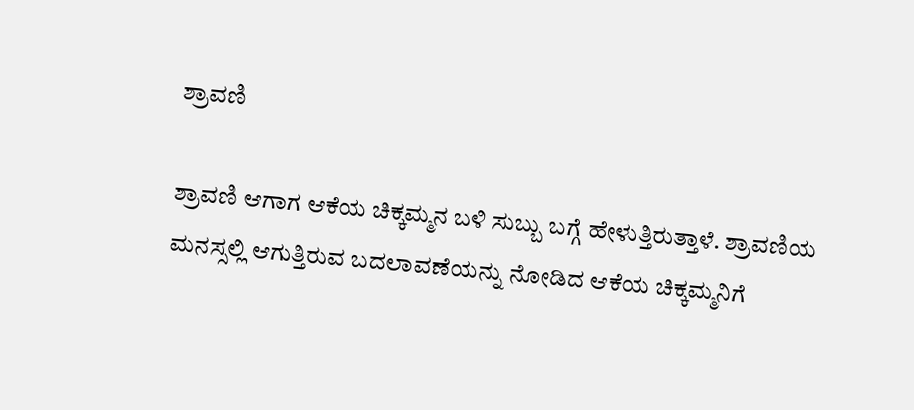ಶ್ರಾವಣಿ

ಶ್ರಾವಣಿ ಆಗಾಗ ಆಕೆಯ ಚಿಕ್ಕಮ್ಮನ ಬಳಿ ಸುಬ್ಬು ಬಗ್ಗೆ ಹೇಳುತ್ತಿರುತ್ತಾಳೆ. ಶ್ರಾವಣಿಯ ಮನಸ್ಸಲ್ಲಿ ಆಗುತ್ತಿರುವ ಬದಲಾವಣೆಯನ್ನು ನೋಡಿದ ಆಕೆಯ ಚಿಕ್ಕಮ್ಮನಿಗೆ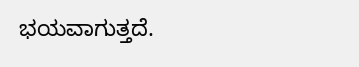ಭಯವಾಗುತ್ತದೆ.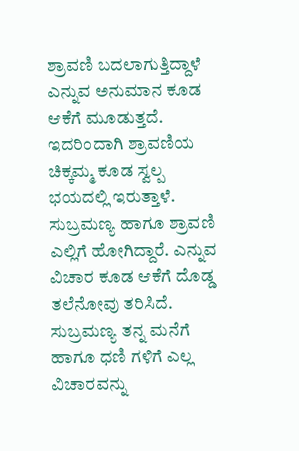ಶ್ರಾವಣಿ ಬದಲಾಗುತ್ತಿದ್ದಾಳೆ ಎನ್ನುವ ಅನುಮಾನ ಕೂಡ ಆಕೆಗೆ ಮೂಡುತ್ತದೆ. ಇದರಿಂದಾಗಿ ಶ್ರಾವಣಿಯ ಚಿಕ್ಕಮ್ಮ ಕೂಡ ಸ್ವಲ್ಪ ಭಯದಲ್ಲಿ ಇರುತ್ತಾಳೆ. ಸುಬ್ರಮಣ್ಯ ಹಾಗೂ ಶ್ರಾವಣಿ ಎಲ್ಲಿಗೆ ಹೋಗಿದ್ದಾರೆ. ಎನ್ನುವ ವಿಚಾರ ಕೂಡ ಆಕೆಗೆ ದೊಡ್ಡ ತಲೆನೋವು ತರಿಸಿದೆ. ಸುಬ್ರಮಣ್ಯ ತನ್ನ ಮನೆಗೆ ಹಾಗೂ ಧಣಿ ಗಳಿಗೆ ಎಲ್ಲ ವಿಚಾರವನ್ನು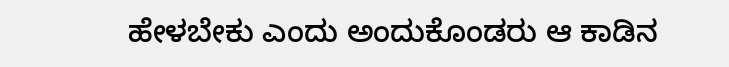ಹೇಳಬೇಕು ಎಂದು ಅಂದುಕೊಂಡರು ಆ ಕಾಡಿನ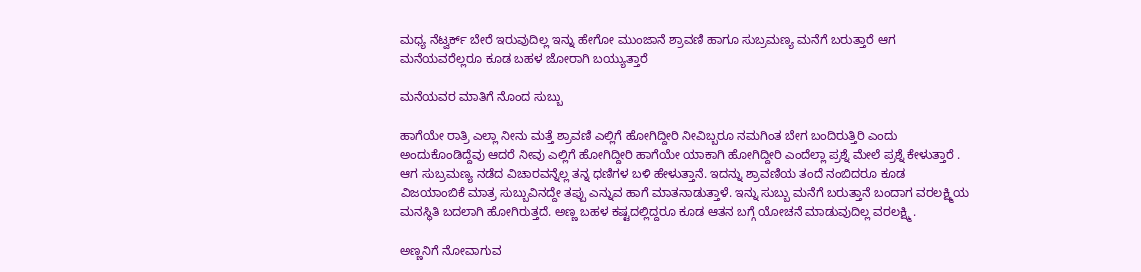ಮಧ್ಯ ನೆಟ್ವರ್ಕ್ ಬೇರೆ ಇರುವುದಿಲ್ಲ ಇನ್ನು ಹೇಗೋ ಮುಂಜಾನೆ ಶ್ರಾವಣಿ ಹಾಗೂ ಸುಬ್ರಮಣ್ಯ ಮನೆಗೆ ಬರುತ್ತಾರೆ ಆಗ ಮನೆಯವರೆಲ್ಲರೂ ಕೂಡ ಬಹಳ ಜೋರಾಗಿ ಬಯ್ಯುತ್ತಾರೆ

ಮನೆಯವರ ಮಾತಿಗೆ ನೊಂದ ಸುಬ್ಬು

ಹಾಗೆಯೇ ರಾತ್ರಿ ಎಲ್ಲಾ ನೀನು ಮತ್ತೆ ಶ್ರಾವಣಿ ಎಲ್ಲಿಗೆ ಹೋಗಿದ್ದೀರಿ ನೀವಿಬ್ಬರೂ ನಮಗಿಂತ ಬೇಗ ಬಂದಿರುತ್ತಿರಿ ಎಂದು ಅಂದುಕೊಂಡಿದ್ದೆವು ಆದರೆ ನೀವು ಎಲ್ಲಿಗೆ ಹೋಗಿದ್ದೀರಿ ಹಾಗೆಯೇ ಯಾಕಾಗಿ ಹೋಗಿದ್ದೀರಿ ಎಂದೆಲ್ಲಾ ಪ್ರಶ್ನೆ ಮೇಲೆ ಪ್ರಶ್ನೆ ಕೇಳುತ್ತಾರೆ . ಆಗ ಸುಬ್ರಮಣ್ಯ ನಡೆದ ವಿಚಾರವನ್ನೆಲ್ಲ ತನ್ನ ಧಣಿಗಳ ಬಳಿ ಹೇಳುತ್ತಾನೆ. ಇದನ್ನು ಶ್ರಾವಣಿಯ ತಂದೆ ನಂಬಿದರೂ ಕೂಡ ವಿಜಯಾಂಬಿಕೆ ಮಾತ್ರ ಸುಬ್ಬುವಿನದ್ದೇ ತಪ್ಪು ಎನ್ನುವ ಹಾಗೆ ಮಾತನಾಡುತ್ತಾಳೆ. ಇನ್ನು ಸುಬ್ಬು ಮನೆಗೆ ಬರುತ್ತಾನೆ ಬಂದಾಗ ವರಲಕ್ಷ್ಮಿಯ ಮನಸ್ಥಿತಿ ಬದಲಾಗಿ ಹೋಗಿರುತ್ತದೆ. ಅಣ್ಣ ಬಹಳ ಕಷ್ಟದಲ್ಲಿದ್ದರೂ ಕೂಡ ಆತನ ಬಗ್ಗೆ ಯೋಚನೆ ಮಾಡುವುದಿಲ್ಲ ವರಲಕ್ಷ್ಮಿ .

ಅಣ್ಣನಿಗೆ ನೋವಾಗುವ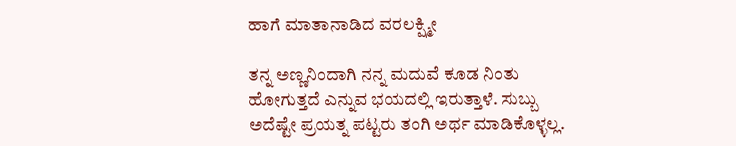ಹಾಗೆ ಮಾತಾನಾಡಿದ ವರಲಕ್ಷ್ಮೀ

ತನ್ನ ಅಣ್ಣನಿಂದಾಗಿ ನನ್ನ ಮದುವೆ ಕೂಡ ನಿಂತು ಹೋಗುತ್ತದೆ ಎನ್ನುವ ಭಯದಲ್ಲಿ ಇರುತ್ತಾಳೆ. ಸುಬ್ಬು ಅದೆಷ್ಟೇ ಪ್ರಯತ್ನ ಪಟ್ಟರು ತಂಗಿ ಅರ್ಥ ಮಾಡಿಕೊಳ್ಳಲ್ಲ.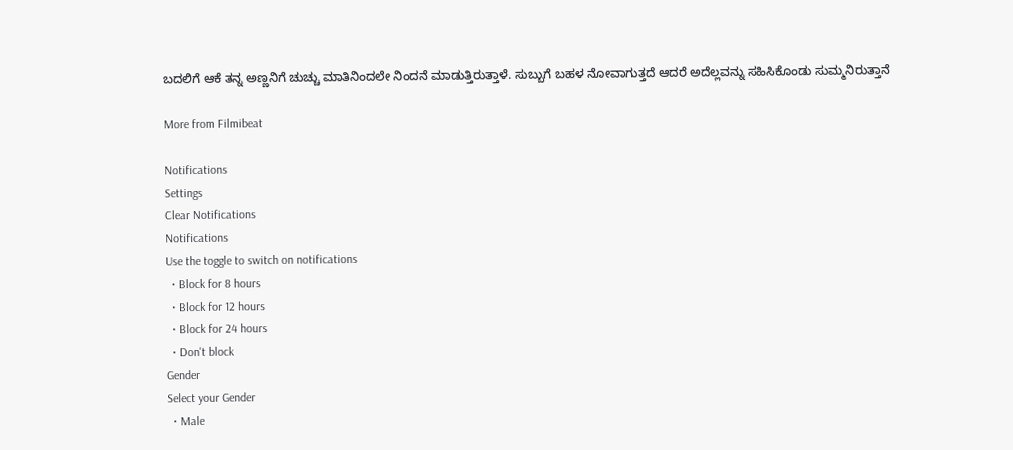ಬದಲಿಗೆ ಆಕೆ ತನ್ನ ಅಣ್ಣನಿಗೆ ಚುಚ್ಚು ಮಾತಿನಿಂದಲೇ ನಿಂದನೆ ಮಾಡುತ್ತಿರುತ್ತಾಳೆ. ಸುಬ್ಬುಗೆ ಬಹಳ ನೋವಾಗುತ್ತದೆ ಆದರೆ ಅದೆಲ್ಲವನ್ನು ಸಹಿಸಿಕೊಂಡು ಸುಮ್ಮನಿರುತ್ತಾನೆ

More from Filmibeat

Notifications
Settings
Clear Notifications
Notifications
Use the toggle to switch on notifications
  • Block for 8 hours
  • Block for 12 hours
  • Block for 24 hours
  • Don't block
Gender
Select your Gender
  • Male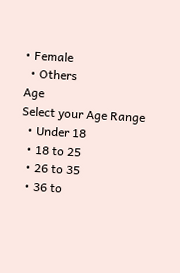• Female
  • Others
Age
Select your Age Range
  • Under 18
  • 18 to 25
  • 26 to 35
  • 36 to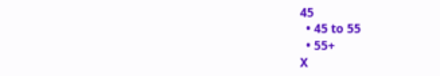45
  • 45 to 55
  • 55+
X